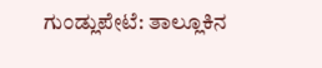ಗುಂಡ್ಲುಪೇಟೆ: ತಾಲ್ಲೂಕಿನ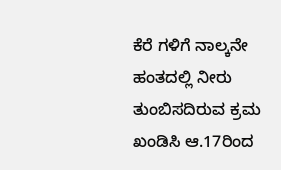ಕೆರೆ ಗಳಿಗೆ ನಾಲ್ಕನೇ ಹಂತದಲ್ಲಿ ನೀರು ತುಂಬಿಸದಿರುವ ಕ್ರಮ ಖಂಡಿಸಿ ಆ.17ರಿಂದ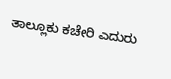ತಾಲ್ಲೂಕು ಕಚೇರಿ ಎದುರು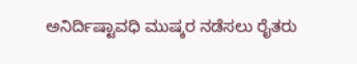ಅನಿರ್ದಿಷ್ಟಾವಧಿ ಮುಷ್ಕರ ನಡೆಸಲು ರೈತರು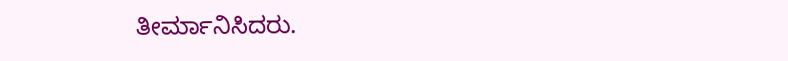ತೀರ್ಮಾನಿಸಿದರು.